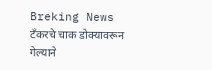Breking News
टँकरचे चाक डोक्यावरून गेल्याने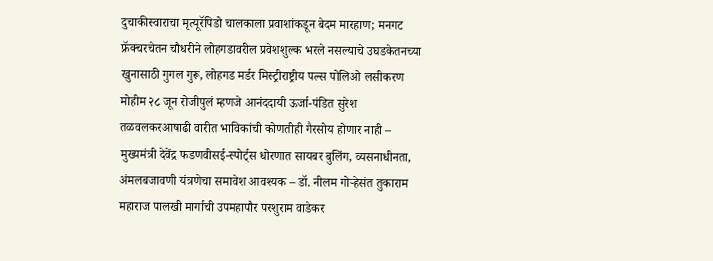दुचाकीस्वाराचा मृत्यूरॅपिडो चालकाला प्रवाशांकडून बेदम मारहाण; मनगट फ्रॅक्चरचेतन चौधरीने लोहगडावरील प्रवेशशुल्क भरले नसल्याचे उघडकेतनच्या खुनासाठी गुगल गुरू, लोहगड मर्डर मिस्ट्रीराष्ट्रीय पल्स पोलिओ लसीकरण मोहीम २८ जून रोजीपुलं म्हणजे आनंददायी ऊर्जा-पंडित सुरेश तळवलकरआषाढी वारीत भाविकांची कोणतीही गैरसोय होणार नाही – मुख्यमंत्री देवेंद्र फडणवीसई-स्पोर्ट्स धोरणात सायबर बुलिंग, व्यसनाधीनता, अंमलबजावणी यंत्रणेचा समावेश आवश्यक – डॉ. नीलम गोऱ्हेसंत तुकाराम महाराज पालखी मार्गाची उपमहापौर परशुराम वाडेकर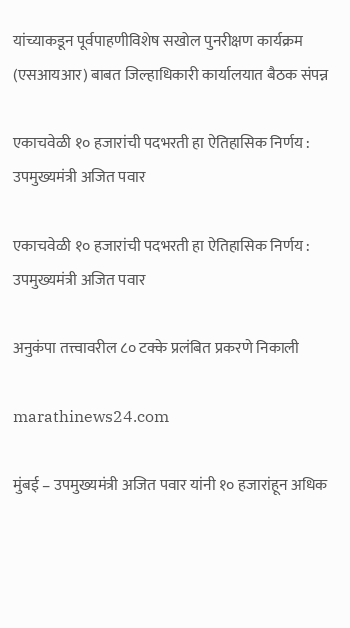यांच्याकडून पूर्वपाहणीविशेष सखोल पुनरीक्षण कार्यक्रम (एसआयआर) बाबत जिल्हाधिकारी कार्यालयात बैठक संपन्न

एकाचवेळी १० हजारांची पदभरती हा ऐतिहासिक निर्णय : उपमुख्यमंत्री अजित पवार

एकाचवेळी १० हजारांची पदभरती हा ऐतिहासिक निर्णय : उपमुख्यमंत्री अजित पवार

अनुकंपा तत्त्वावरील ८० टक्के प्रलंबित प्रकरणे निकाली

marathinews24.com

मुंबई – उपमुख्यमंत्री अजित पवार यांनी १० हजारांहून अधिक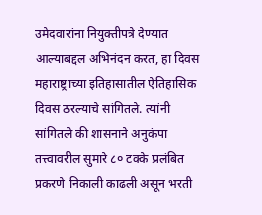उमेदवारांना नियुक्तीपत्रे देण्यात आल्याबद्दल अभिनंदन करत, हा दिवस महाराष्ट्राच्या इतिहासातील ऐतिहासिक दिवस ठरल्याचे सांगितले. त्यांनी सांगितले की शासनाने अनुकंपा तत्त्वावरील सुमारे ८० टक्के प्रलंबित प्रकरणे निकाली काढली असून भरती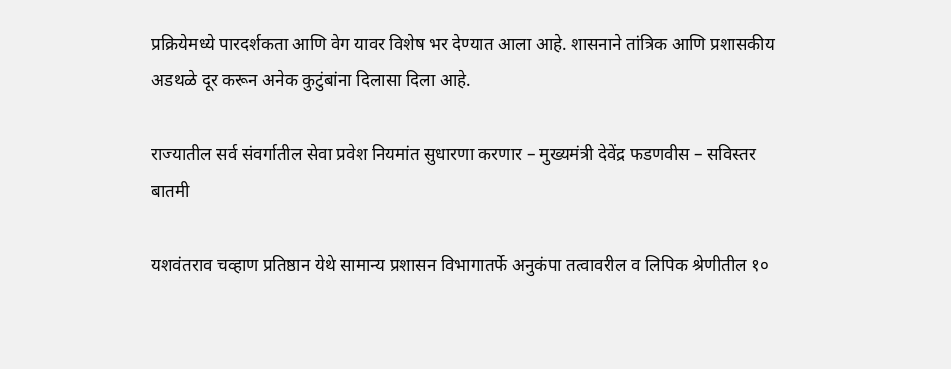प्रक्रियेमध्ये पारदर्शकता आणि वेग यावर विशेष भर देण्यात आला आहे. शासनाने तांत्रिक आणि प्रशासकीय अडथळे दूर करून अनेक कुटुंबांना दिलासा दिला आहे.

राज्यातील सर्व संवर्गातील सेवा प्रवेश नियमांत सुधारणा करणार – मुख्यमंत्री देवेंद्र फडणवीस – सविस्तर बातमी

यशवंतराव चव्हाण प्रतिष्ठान येथे सामान्य प्रशासन विभागातर्फे अनुकंपा तत्वावरील व लिपिक श्रेणीतील १०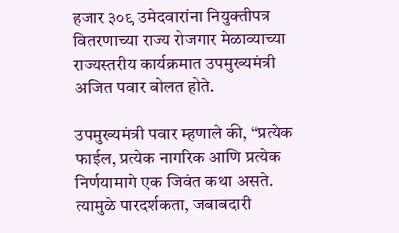हजार ३०९ उमेदवारांना नियुक्तीपत्र वितरणाच्या राज्य रोजगार मेळाव्याच्या राज्यस्तरीय कार्यक्रमात उपमुख्यमंत्री अजित पवार बोलत होते.

उपमुख्यमंत्री पवार म्हणाले की, “प्रत्येक फाईल, प्रत्येक नागरिक आणि प्रत्येक निर्णयामागे एक जिवंत कथा असते. त्यामुळे पारदर्शकता, जबाबदारी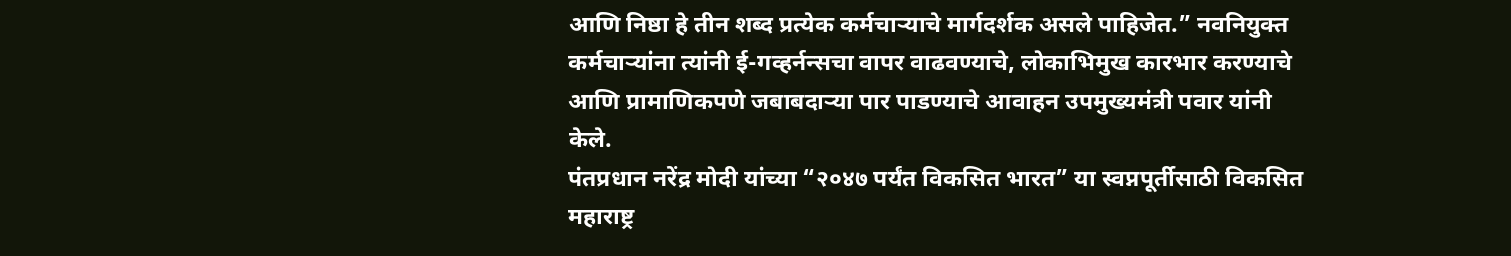आणि निष्ठा हे तीन शब्द प्रत्येक कर्मचाऱ्याचे मार्गदर्शक असले पाहिजेत.” नवनियुक्त कर्मचाऱ्यांना त्यांनी ई-गव्हर्नन्सचा वापर वाढवण्याचे, लोकाभिमुख कारभार करण्याचे आणि प्रामाणिकपणे जबाबदाऱ्या पार पाडण्याचे आवाहन उपमुख्यमंत्री पवार यांनी केले.
पंतप्रधान नरेंद्र मोदी यांच्या “२०४७ पर्यंत विकसित भारत” या स्वप्नपूर्तीसाठी विकसित महाराष्ट्र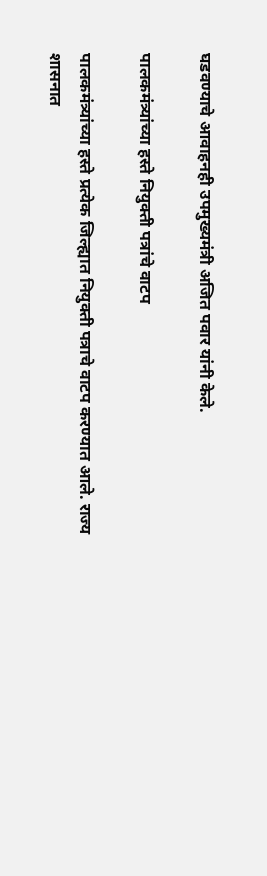घडवण्याचे आवाहनही उपमुख्यमंत्री अजित पवार यांनी केले.

पालकमंत्र्यांच्या हस्ते नियुक्ती पत्रांचे वाटप

पालकमंत्र्यांच्या हस्ते प्रत्येक जिल्ह्यात नियुक्ती पत्राचे वाटप करण्यात आले. राज्य शासनात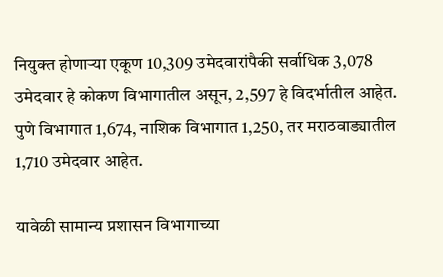नियुक्त होणाऱ्या एकूण 10,309 उमेदवारांपैकी सर्वाधिक 3,078 उमेदवार हे कोकण विभागातील असून, 2,597 हे विदर्भातील आहेत. पुणे विभागात 1,674, नाशिक विभागात 1,250, तर मराठवाड्यातील 1,710 उमेदवार आहेत.

यावेळी सामान्य प्रशासन विभागाच्या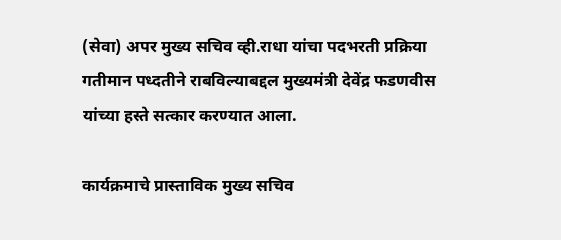(सेवा) अपर मुख्य सचिव व्ही.राधा यांचा पदभरती प्रक्रिया गतीमान पध्दतीने राबविल्याबद्दल मुख्यमंत्री देवेंद्र फडणवीस यांच्या हस्ते सत्कार करण्यात आला.

कार्यक्रमाचे प्रास्ताविक मुख्य सचिव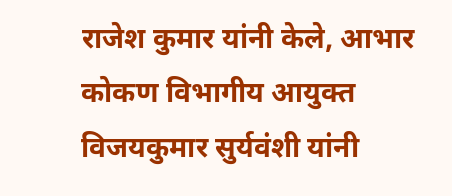राजेश कुमार यांनी केले, आभार कोकण विभागीय आयुक्त विजयकुमार सुर्यवंशी यांनी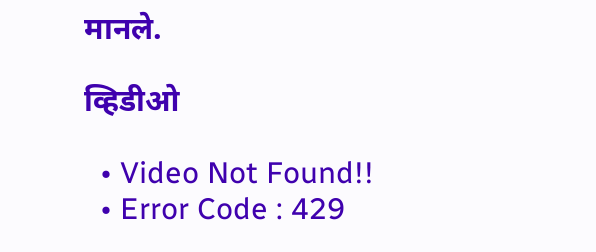मानले.

व्हिडीओ

  • Video Not Found!!
  • Error Code : 429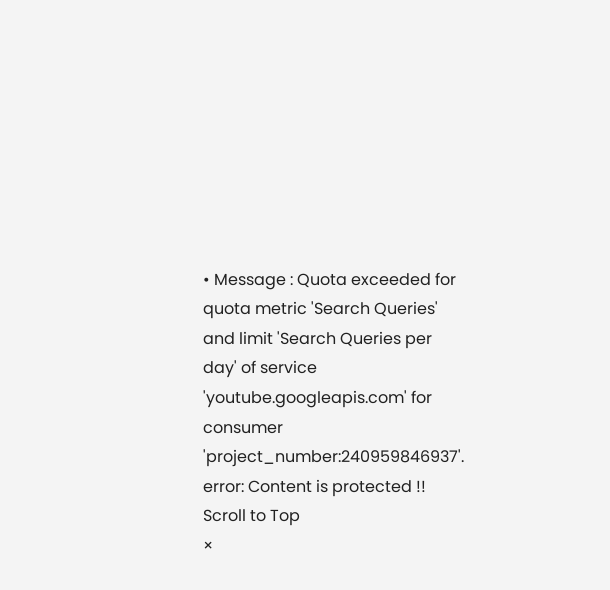• Message : Quota exceeded for quota metric 'Search Queries' and limit 'Search Queries per day' of service 'youtube.googleapis.com' for consumer 'project_number:240959846937'.
error: Content is protected !!
Scroll to Top
×